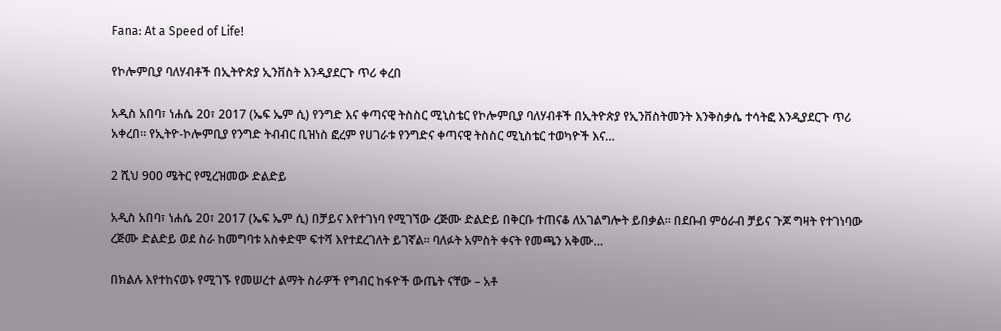Fana: At a Speed of Life!

የኮሎምቢያ ባለሃብቶች በኢትዮጵያ ኢንቨስት እንዲያደርጉ ጥሪ ቀረበ

አዲስ አበባ፣ ነሐሴ 20፣ 2017 (ኤፍ ኤም ሲ) የንግድ እና ቀጣናዊ ትስስር ሚኒስቴር የኮሎምቢያ ባለሃብቶች በኢትዮጵያ የኢንቨስትመንት እንቅስቃሴ ተሳትፎ እንዲያደርጉ ጥሪ አቀረበ። የኢትዮ-ኮሎምቢያ የንግድ ትብብር ቢዝነስ ፎረም የሀገራቱ የንግድና ቀጣናዊ ትስስር ሚኒስቴር ተወካዮች እና…

2 ሺህ 900 ሜትር የሚረዝመው ድልድይ

አዲስ አበባ፣ ነሐሴ 20፣ 2017 (ኤፍ ኤም ሲ) በቻይና እየተገነባ የሚገኘው ረጅሙ ድልድይ በቅርቡ ተጠናቆ ለአገልግሎት ይበቃል። በደቡብ ምዕራብ ቻይና ጉጆ ግዛት የተገነባው ረጅሙ ድልድይ ወደ ስራ ከመግባቱ አስቀድሞ ፍተሻ እየተደረገለት ይገኛል። ባለፉት አምስት ቀናት የመጫን አቅሙ…

በክልሉ እየተከናወኑ የሚገኙ የመሠረተ ልማት ስራዎች የግብር ከፋዮች ውጤት ናቸው – አቶ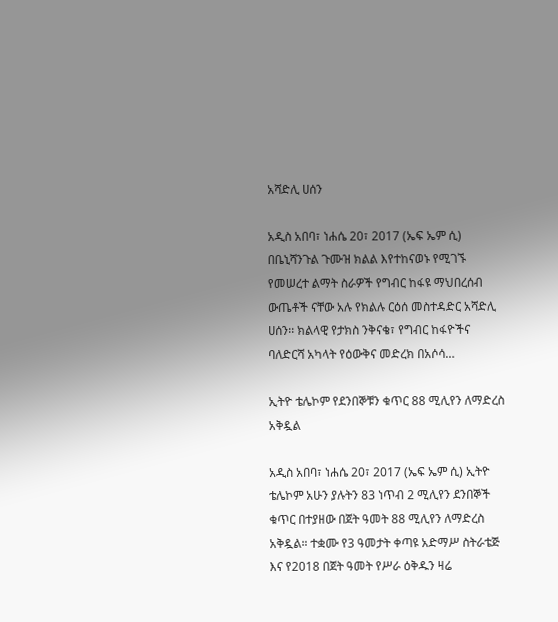አሻድሊ ሀሰን

አዲስ አበባ፣ ነሐሴ 20፣ 2017 (ኤፍ ኤም ሲ) በቤኒሻንጉል ጉሙዝ ክልል እየተከናወኑ የሚገኙ የመሠረተ ልማት ስራዎች የግብር ከፋዩ ማህበረሰብ ውጤቶች ናቸው አሉ የክልሉ ርዕሰ መስተዳድር አሻድሊ ሀሰን፡፡ ክልላዊ የታክስ ንቅናቄ፣ የግብር ከፋዮችና ባለድርሻ አካላት የዕውቅና መድረክ በአሶሳ…

ኢትዮ ቴሌኮም የደንበኞቹን ቁጥር 88 ሚሊየን ለማድረስ አቅዷል

አዲስ አበባ፣ ነሐሴ 20፣ 2017 (ኤፍ ኤም ሲ) ኢትዮ ቴሌኮም አሁን ያሉትን 83 ነጥብ 2 ሚሊየን ደንበኞች ቁጥር በተያዘው በጀት ዓመት 88 ሚሊየን ለማድረስ አቅዷል። ተቋሙ የ3 ዓመታት ቀጣዩ አድማሥ ስትራቴጅ እና የ2018 በጀት ዓመት የሥራ ዕቅዱን ዛሬ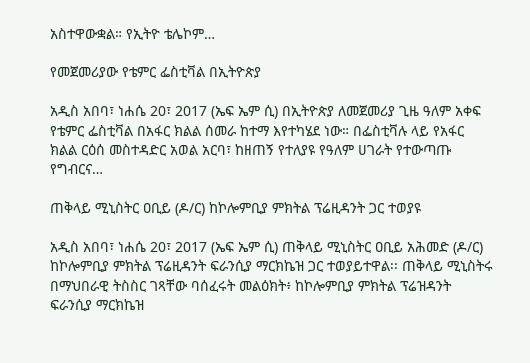አስተዋውቋል። የኢትዮ ቴሌኮም…

የመጀመሪያው የቴምር ፌስቲቫል በኢትዮጵያ

አዲስ አበባ፣ ነሐሴ 20፣ 2017 (ኤፍ ኤም ሲ) በኢትዮጵያ ለመጀመሪያ ጊዜ ዓለም አቀፍ የቴምር ፌስቲቫል በአፋር ክልል ሰመራ ከተማ እየተካሄደ ነው። በፌስቲቫሉ ላይ የአፋር ክልል ርዕሰ መስተዳድር አወል አርባ፣ ከዘጠኝ የተለያዩ የዓለም ሀገራት የተውጣጡ የግብርና…

ጠቅላይ ሚኒስትር ዐቢይ (ዶ/ር) ከኮሎምቢያ ምክትል ፕሬዚዳንት ጋር ተወያዩ

አዲስ አበባ፣ ነሐሴ 20፣ 2017 (ኤፍ ኤም ሲ) ጠቅላይ ሚኒስትር ዐቢይ አሕመድ (ዶ/ር) ከኮሎምቢያ ምክትል ፕሬዚዳንት ፍራንሲያ ማርክኬዝ ጋር ተወያይተዋል፡፡ ጠቅላይ ሚኒስትሩ በማህበራዊ ትስስር ገጻቸው ባሰፈሩት መልዕክት፥ ከኮሎምቢያ ምክትል ፕሬዝዳንት ፍራንሲያ ማርክኬዝ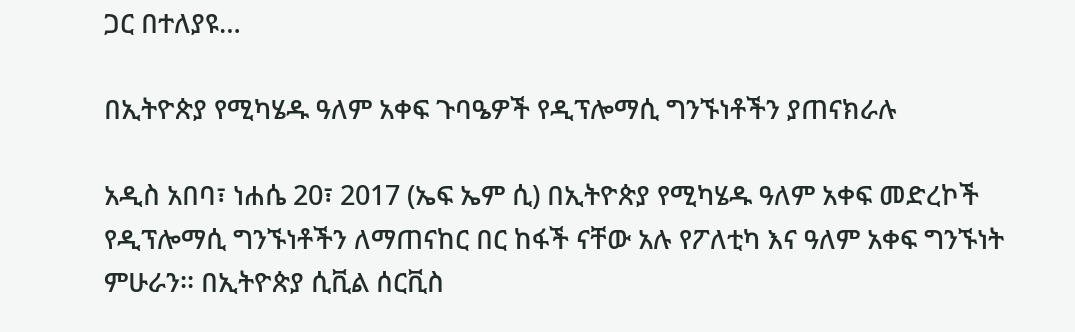ጋር በተለያዩ…

በኢትዮጵያ የሚካሄዱ ዓለም አቀፍ ጉባዔዎች የዲፕሎማሲ ግንኙነቶችን ያጠናክራሉ

አዲስ አበባ፣ ነሐሴ 20፣ 2017 (ኤፍ ኤም ሲ) በኢትዮጵያ የሚካሄዱ ዓለም አቀፍ መድረኮች የዲፕሎማሲ ግንኙነቶችን ለማጠናከር በር ከፋች ናቸው አሉ የፖለቲካ እና ዓለም አቀፍ ግንኙነት ምሁራን፡፡ በኢትዮጵያ ሲቪል ሰርቪስ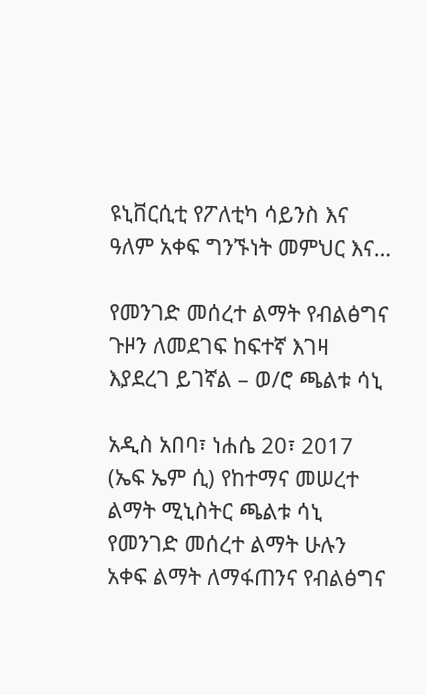ዩኒቨርሲቲ የፖለቲካ ሳይንስ እና ዓለም አቀፍ ግንኙነት መምህር እና…

የመንገድ መሰረተ ልማት የብልፅግና ጉዞን ለመደገፍ ከፍተኛ እገዛ እያደረገ ይገኛል – ወ/ሮ ጫልቱ ሳኒ

አዲስ አበባ፣ ነሐሴ 20፣ 2017 (ኤፍ ኤም ሲ) የከተማና መሠረተ ልማት ሚኒስትር ጫልቱ ሳኒ የመንገድ መሰረተ ልማት ሁሉን አቀፍ ልማት ለማፋጠንና የብልፅግና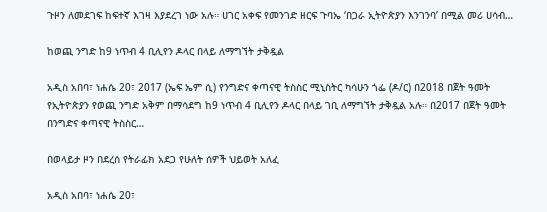ጉዞን ለመደገፍ ከፍተኛ እገዛ እያደረገ ነው አሉ። ሀገር አቀፍ የመንገድ ዘርፍ ጉባኤ ‘በጋራ ኢትዮጵያን እንገንባ’ በሚል መሪ ሀሳብ…

ከወጪ ንግድ ከ9 ነጥብ 4 ቢሊየን ዶላር በላይ ለማግኘት ታቅዷል

አዲስ አበባ፣ ነሐሴ 20፣ 2017 (ኤፍ ኤም ሲ) የንግድና ቀጣናዊ ትስስር ሚኒስትር ካሳሁን ጎፌ (ዶ/ር) በ2018 በጀት ዓመት የኢትዮጵያን የወጪ ንግድ አቅም በማሳደግ ከ9 ነጥብ 4 ቢሊየን ዶላር በላይ ገቢ ለማግኘት ታቅዷል አሉ። በ2017 በጀት ዓመት በንግድና ቀጣናዊ ትስስር…

በወላይታ ዞን በደረሰ የትራፊክ አደጋ የሁለት ሰዎች ህይወት አለፈ

አዲስ አበባ፣ ነሐሴ 20፣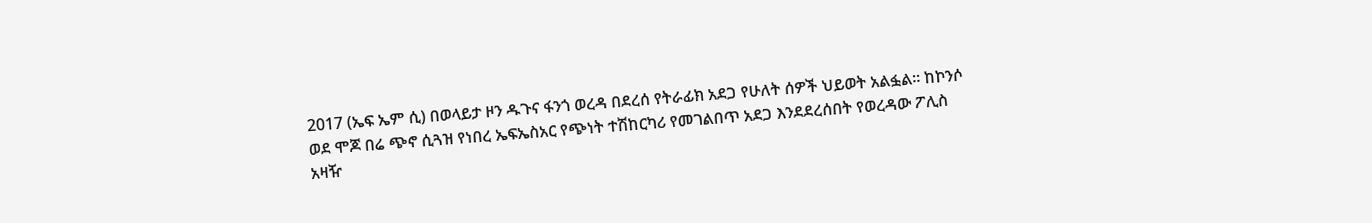2017 (ኤፍ ኤም ሲ) በወላይታ ዞን ዱጉና ፋንጎ ወረዳ በደረሰ የትራፊክ አደጋ የሁለት ሰዎች ህይወት አልፏል፡፡ ከኮንሶ ወደ ሞጆ በሬ ጭኖ ሲጓዝ የነበረ ኤፍኤስአር የጭነት ተሽከርካሪ የመገልበጥ አደጋ እንደደረሰበት የወረዳው ፖሊስ አዛዥ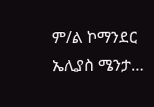ም/ል ኮማንደር ኤሊያስ ሜንታ…